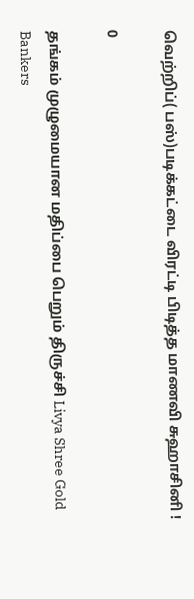வெற்றிப்( பஸ்)படிக்கட்டை விரட்டி பிடித்த மாணவி சுஹாசினி !

0

தங்கம் முழுமையான மதிப்பை பெறும் திருச்சி Livya Shree Gold Bankers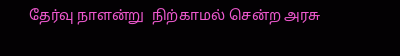தேர்வு நாளன்று  நிற்காமல் சென்ற அரசு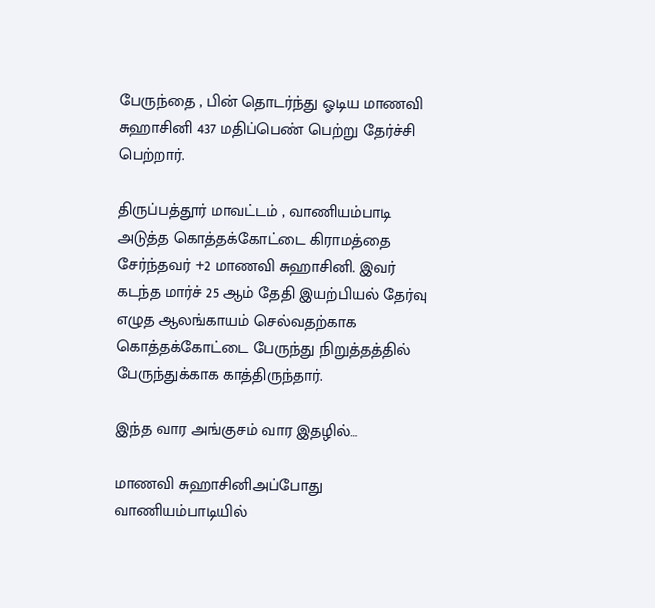பேருந்தை , பின் தொடர்ந்து ஓடிய மாணவி சுஹாசினி 437 மதிப்பெண் பெற்று தேர்ச்சி பெற்றார்.

திருப்பத்தூர் மாவட்டம் , வாணியம்பாடி அடுத்த கொத்தக்கோட்டை கிராமத்தை சேர்ந்தவர் +2 மாணவி சுஹாசினி. இவர் கடந்த மார்ச் 25 ஆம் தேதி இயற்பியல் தேர்வு எழுத ஆலங்காயம் செல்வதற்காக கொத்தக்கோட்டை பேருந்து நிறுத்தத்தில் பேருந்துக்காக காத்திருந்தார்.

இந்த வார அங்குசம் வார இதழில்…

மாணவி சுஹாசினிஅப்போது வாணியம்பாடியில்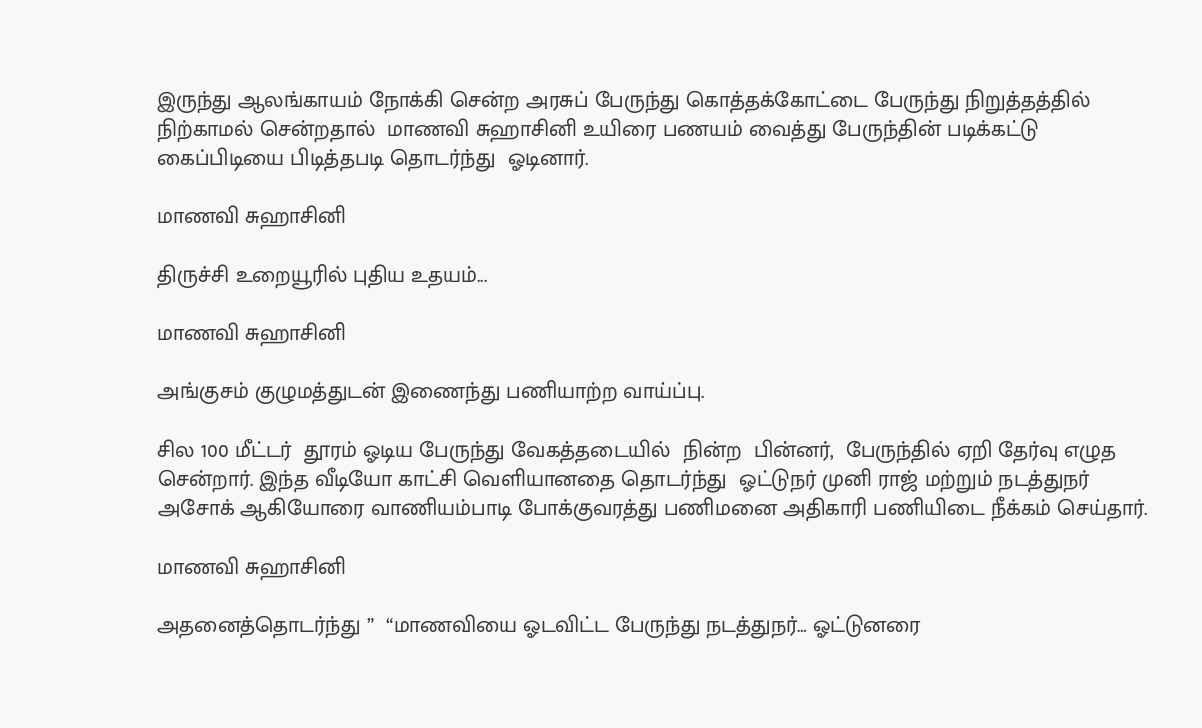இருந்து ஆலங்காயம் நோக்கி சென்ற அரசுப் பேருந்து கொத்தக்கோட்டை பேருந்து நிறுத்தத்தில் நிற்காமல் சென்றதால்  மாணவி சுஹாசினி உயிரை பணயம் வைத்து பேருந்தின் படிக்கட்டு கைப்பிடியை பிடித்தபடி தொடர்ந்து  ஓடினார்.

மாணவி சுஹாசினி

திருச்சி உறையூரில் புதிய உதயம்...

மாணவி சுஹாசினி

அங்குசம் குழுமத்துடன் இணைந்து பணியாற்ற வாய்ப்பு.

சில 100 மீட்டர்  தூரம் ஓடிய பேருந்து வேகத்தடையில்  நின்ற  பின்னர்,  பேருந்தில் ஏறி தேர்வு எழுத சென்றார். இந்த வீடியோ காட்சி வெளியானதை தொடர்ந்து  ஓட்டுநர் முனி ராஜ் மற்றும் நடத்துநர் அசோக் ஆகியோரை வாணியம்பாடி போக்குவரத்து பணிமனை அதிகாரி பணியிடை நீக்கம் செய்தார்.

மாணவி சுஹாசினி

அதனைத்தொடர்ந்து ”  “மாணவியை ஓடவிட்ட பேருந்து நடத்துநர்… ஓட்டுனரை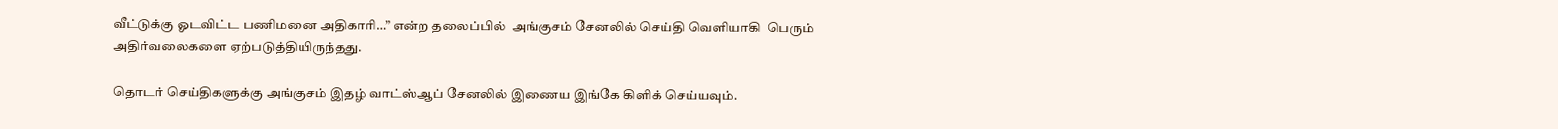வீட்டுக்கு ஓடவிட்ட பணிமனை அதிகாரி…” என்ற தலைப்பில்  அங்குசம் சேனலில் செய்தி வெளியாகி  பெரும் அதிர்வலைகளை ஏற்படுத்தியிருந்தது.

தொடர் செய்திகளுக்கு அங்குசம் இதழ் வாட்ஸ்ஆப் சேனலில் இணைய இங்கே கிளிக் செய்யவும்.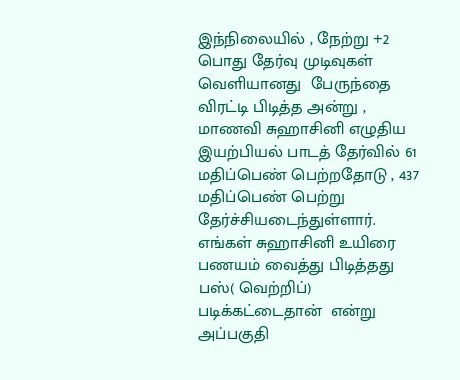இந்நிலையில் , நேற்று +2 பொது தேர்வு முடிவுகள் வெளியானது  பேருந்தை விரட்டி பிடித்த அன்று , மாணவி சுஹாசினி எழுதிய இயற்பியல் பாடத் தேர்வில் 61 மதிப்பெண் பெற்றதோடு , 437 மதிப்பெண் பெற்று தேர்ச்சியடைந்துள்ளார். எங்கள் சுஹாசினி உயிரை பணயம் வைத்து பிடித்தது பஸ்( வெற்றிப்) படிக்கட்டைதான்  என்று அப்பகுதி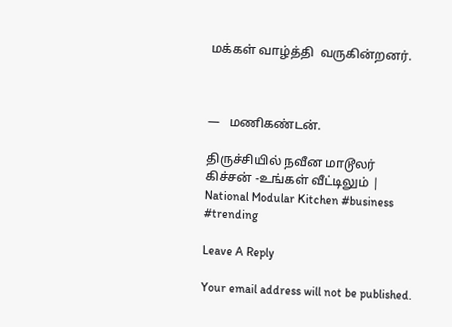மக்கள் வாழ்த்தி  வருகின்றனர்.



—   மணிகண்டன்.

திருச்சியில் நவீன மாடூலர் கிச்சன் -உங்கள் வீட்டிலும் | National Modular Kitchen #business #trending

Leave A Reply

Your email address will not be published.